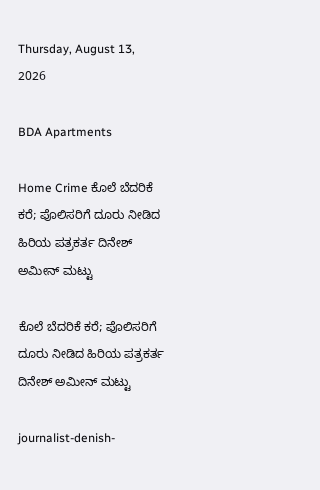Thursday, August 13, 2026

BDA Apartments

Home Crime ಕೊಲೆ ಬೆದರಿಕೆ ಕರೆ; ಪೊಲಿಸರಿಗೆ ದೂರು ನೀಡಿದ ಹಿರಿಯ ಪತ್ರಕರ್ತ ದಿನೇಶ್ ಅಮೀನ್ ಮಟ್ಟು

ಕೊಲೆ ಬೆದರಿಕೆ ಕರೆ; ಪೊಲಿಸರಿಗೆ ದೂರು ನೀಡಿದ ಹಿರಿಯ ಪತ್ರಕರ್ತ ದಿನೇಶ್ ಅಮೀನ್ ಮಟ್ಟು

journalist-denish-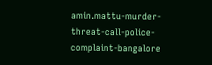amin.mattu-murder-threat-call-police-complaint-bangalore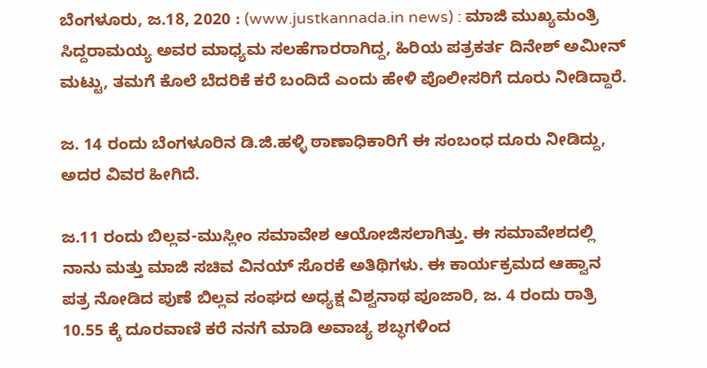ಬೆಂಗಳೂರು, ಜ.18, 2020 : (www.justkannada.in news) : ಮಾಜಿ ಮುಖ್ಯಮಂತ್ರಿ ಸಿದ್ದರಾಮಯ್ಯ ಅವರ ಮಾಧ್ಯಮ ಸಲಹೆಗಾರರಾಗಿದ್ದ, ಹಿರಿಯ ಪತ್ರಕರ್ತ ದಿನೇಶ್ ಅಮೀನ್ ಮಟ್ಟು, ತಮಗೆ ಕೊಲೆ ಬೆದರಿಕೆ ಕರೆ ಬಂದಿದೆ ಎಂದು ಹೇಳಿ ಪೊಲೀಸರಿಗೆ ದೂರು ನೀಡಿದ್ದಾರೆ.

ಜ. 14 ರಂದು ಬೆಂಗಳೂರಿನ ಡಿ.ಜಿ.ಹಳ್ಳಿ ಠಾಣಾಧಿಕಾರಿಗೆ ಈ ಸಂಬಂಧ ದೂರು ನೀಡಿದ್ದು, ಅದರ ವಿವರ ಹೀಗಿದೆ.

ಜ.11 ರಂದು ಬಿಲ್ಲವ-ಮುಸ್ಲೀಂ ಸಮಾವೇಶ ಆಯೋಜಿಸಲಾಗಿತ್ತು. ಈ ಸಮಾವೇಶದಲ್ಲಿ ನಾನು ಮತ್ತು ಮಾಜಿ ಸಚಿವ ವಿನಯ್ ಸೊರಕೆ ಅತಿಥಿಗಳು. ಈ ಕಾರ್ಯಕ್ರಮದ ಆಹ್ವಾನ ಪತ್ರ ನೋಡಿದ ಪುಣೆ ಬಿಲ್ಲವ ಸಂಘದ ಅಧ್ಯಕ್ಷ ವಿಶ್ವನಾಥ ಪೂಜಾರಿ, ಜ. 4 ರಂದು ರಾತ್ರಿ 10.55 ಕ್ಕೆ ದೂರವಾಣಿ ಕರೆ ನನಗೆ ಮಾಡಿ ಅವಾಚ್ಯ ಶಬ್ಧಗಳಿಂದ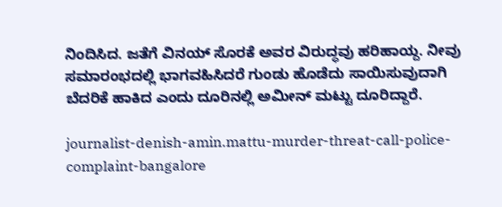ನಿಂದಿಸಿದ. ಜತೆಗೆ ವಿನಯ್ ಸೊರಕೆ ಅವರ ವಿರುದ್ಧವು ಹರಿಹಾಯ್ದ. ನೀವು ಸಮಾರಂಭದಲ್ಲಿ ಭಾಗವಹಿಸಿದರೆ ಗುಂಡು ಹೊಡೆದು ಸಾಯಿಸುವುದಾಗಿ ಬೆದರಿಕೆ ಹಾಕಿದ ಎಂದು ದೂರಿನಲ್ಲಿ ಅಮೀನ್ ಮಟ್ಟು ದೂರಿದ್ದಾರೆ.

journalist-denish-amin.mattu-murder-threat-call-police-complaint-bangalore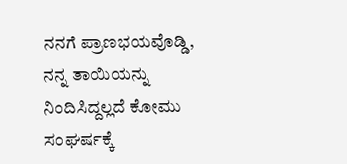ನನಗೆ ಪ್ರಾಣಭಯವೊಡ್ಡಿ, ನನ್ನ ತಾಯಿಯನ್ನು ನಿಂದಿಸಿದ್ದಲ್ಲದೆ ಕೋಮು ಸಂಘರ್ಷಕ್ಕೆ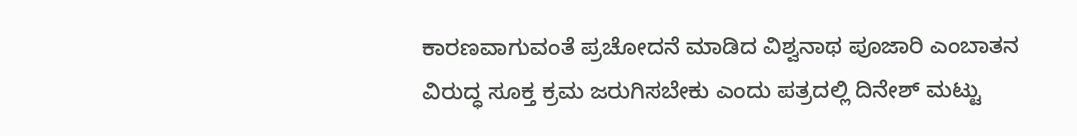ಕಾರಣವಾಗುವಂತೆ ಪ್ರಚೋದನೆ ಮಾಡಿದ ವಿಶ್ವನಾಥ ಪೂಜಾರಿ ಎಂಬಾತನ ವಿರುದ್ಧ ಸೂಕ್ತ ಕ್ರಮ ಜರುಗಿಸಬೇಕು ಎಂದು ಪತ್ರದಲ್ಲಿ ದಿನೇಶ್ ಮಟ್ಟು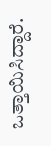ಒತ್ತಾಯಿಸಿದ್ದಾರೆ.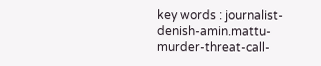key words : journalist-denish-amin.mattu-murder-threat-call-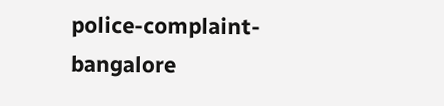police-complaint-bangalore